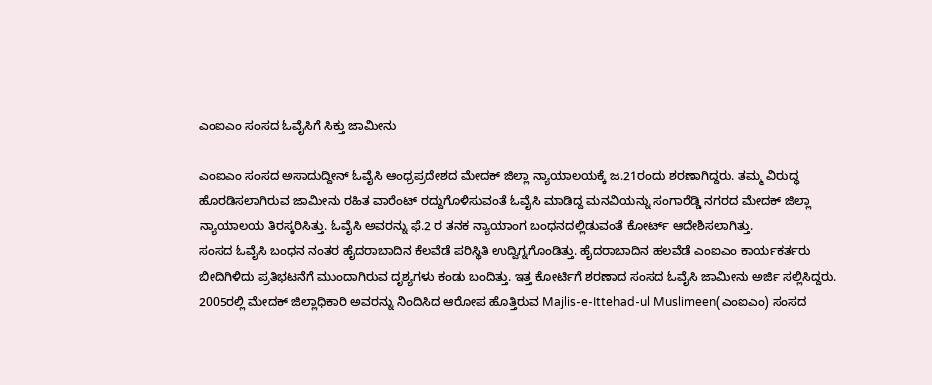ಎಂಐಎಂ ಸಂಸದ ಓವೈಸಿಗೆ ಸಿಕ್ತು ಜಾಮೀನು

ಎಂಐಎಂ ಸಂಸದ ಅಸಾದುದ್ದೀನ್ ಓವೈಸಿ ಆಂಧ್ರಪ್ರದೇಶದ ಮೇದಕ್ ಜಿಲ್ಲಾ ನ್ಯಾಯಾಲಯಕ್ಕೆ ಜ.21ರಂದು ಶರಣಾಗಿದ್ದರು. ತಮ್ಮ ವಿರುದ್ಧ ಹೊರಡಿಸಲಾಗಿರುವ ಜಾಮೀನು ರಹಿತ ವಾರೆಂಟ್ ರದ್ದುಗೊಳಿಸುವಂತೆ ಓವೈಸಿ ಮಾಡಿದ್ದ ಮನವಿಯನ್ನು ಸಂಗಾರೆಡ್ಡಿ ನಗರದ ಮೇದಕ್ ಜಿಲ್ಲಾ ನ್ಯಾಯಾಲಯ ತಿರಸ್ಕರಿಸಿತ್ತು. ಓವೈಸಿ ಅವರನ್ನು ಫೆ.2 ರ ತನಕ ನ್ಯಾಯಾಂಗ ಬಂಧನದಲ್ಲಿಡುವಂತೆ ಕೋರ್ಟ್ ಆದೇಶಿಸಲಾಗಿತ್ತು.
ಸಂಸದ ಓವೈಸಿ ಬಂಧನ ನಂತರ ಹೈದರಾಬಾದಿನ ಕೆಲವೆಡೆ ಪರಿಸ್ಥಿತಿ ಉದ್ವಿಗ್ನಗೊಂಡಿತ್ತು. ಹೈದರಾಬಾದಿನ ಹಲವೆಡೆ ಎಂಐಎಂ ಕಾರ್ಯಕರ್ತರು ಬೀದಿಗಿಳಿದು ಪ್ರತಿಭಟನೆಗೆ ಮುಂದಾಗಿರುವ ದೃಶ್ಯಗಳು ಕಂಡು ಬಂದಿತ್ತು. ಇತ್ತ ಕೋರ್ಟಿಗೆ ಶರಣಾದ ಸಂಸದ ಓವೈಸಿ ಜಾಮೀನು ಅರ್ಜಿ ಸಲ್ಲಿಸಿದ್ದರು.
2005ರಲ್ಲಿ ಮೇದಕ್ ಜಿಲ್ಲಾಧಿಕಾರಿ ಅವರನ್ನು ನಿಂದಿಸಿದ ಆರೋಪ ಹೊತ್ತಿರುವ Majlis-e-Ittehad-ul Muslimeen(ಎಂಐಎಂ) ಸಂಸದ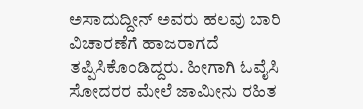ಅಸಾದುದ್ದೀನ್ ಅವರು ಹಲವು ಬಾರಿ ವಿಚಾರಣೆಗೆ ಹಾಜರಾಗದೆ ತಪ್ಪಿಸಿಕೊಂಡಿದ್ದರು. ಹೀಗಾಗಿ ಓವೈಸಿ ಸೋದರರ ಮೇಲೆ ಜಾಮೀನು ರಹಿತ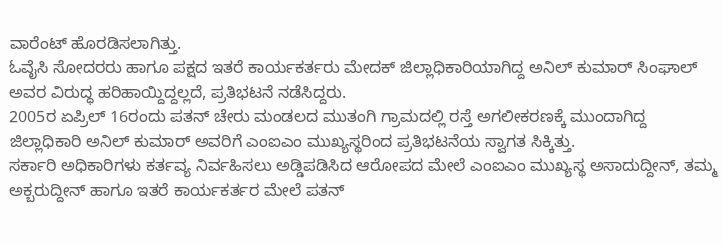ವಾರೆಂಟ್ ಹೊರಡಿಸಲಾಗಿತ್ತು.
ಓವೈಸಿ ಸೋದರರು ಹಾಗೂ ಪಕ್ಷದ ಇತರೆ ಕಾರ್ಯಕರ್ತರು ಮೇದಕ್ ಜಿಲ್ಲಾಧಿಕಾರಿಯಾಗಿದ್ದ ಅನಿಲ್ ಕುಮಾರ್ ಸಿಂಘಾಲ್ ಅವರ ವಿರುದ್ಧ ಹರಿಹಾಯ್ದಿದ್ದಲ್ಲದೆ, ಪ್ರತಿಭಟನೆ ನಡೆಸಿದ್ದರು.
2005ರ ಏಪ್ರಿಲ್ 16ರಂದು ಪತನ್ ಚೇರು ಮಂಡಲದ ಮುತಂಗಿ ಗ್ರಾಮದಲ್ಲಿ ರಸ್ತೆ ಅಗಲೀಕರಣಕ್ಕೆ ಮುಂದಾಗಿದ್ದ ಜಿಲ್ಲಾಧಿಕಾರಿ ಅನಿಲ್ ಕುಮಾರ್ ಅವರಿಗೆ ಎಂಐಎಂ ಮುಖ್ಯಸ್ಥರಿಂದ ಪ್ರತಿಭಟನೆಯ ಸ್ವಾಗತ ಸಿಕ್ಕಿತ್ತು.
ಸರ್ಕಾರಿ ಅಧಿಕಾರಿಗಳು ಕರ್ತವ್ಯ ನಿರ್ವಹಿಸಲು ಅಡ್ಡಿಪಡಿಸಿದ ಆರೋಪದ ಮೇಲೆ ಎಂಐಎಂ ಮುಖ್ಯಸ್ಥ ಅಸಾದುದ್ದೀನ್, ತಮ್ಮ ಅಕ್ಬರುದ್ದೀನ್ ಹಾಗೂ ಇತರೆ ಕಾರ್ಯಕರ್ತರ ಮೇಲೆ ಪತನ್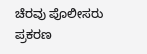ಚೆರವು ಪೊಲೀಸರು ಪ್ರಕರಣ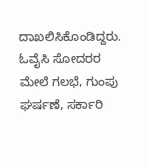ದಾಖಲಿಸಿಕೊಂಡಿದ್ದರು.
ಓವೈಸಿ ಸೋದರರ ಮೇಲೆ ಗಲಭೆ, ಗುಂಪು ಘರ್ಷಣೆ, ಸರ್ಕಾರಿ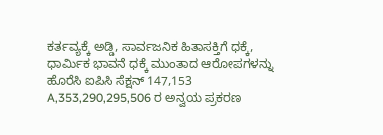ಕರ್ತವ್ಯಕ್ಕೆ ಅಡ್ಡಿ, ಸಾರ್ವಜನಿಕ ಹಿತಾಸಕ್ತಿಗೆ ಧಕ್ಕೆ, ಧಾರ್ಮಿಕ ಭಾವನೆ ಧಕ್ಕೆ ಮುಂತಾದ ಆರೋಪಗಳನ್ನು ಹೊರೆಸಿ ಐಪಿಸಿ ಸೆಕ್ಷನ್ 147,153 A,353,290,295,506 ರ ಅನ್ವಯ ಪ್ರಕರಣ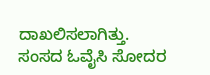ದಾಖಲಿಸಲಾಗಿತ್ತು.
ಸಂಸದ ಓವೈಸಿ ಸೋದರ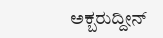ಅಕ್ಬರುದ್ದೀನ್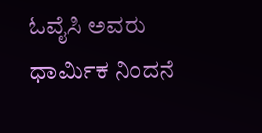ಓವೈಸಿ ಅವರು ಧಾರ್ಮಿಕ ನಿಂದನೆ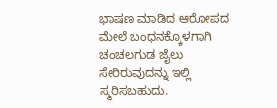ಭಾಷಣ ಮಾಡಿದ ಆರೋಪದ ಮೇಲೆ ಬಂಧನಕ್ಕೊಳಗಾಗಿ ಚಂಚಲಗುಡ ಜೈಲು ಸೇರಿರುವುದನ್ನು ಇಲ್ಲಿ ಸ್ಮರಿಸಬಹುದು.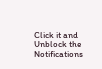Click it and Unblock the Notifications